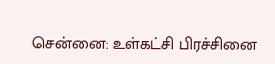சென்னை: உள்கட்சி பிரச்சினை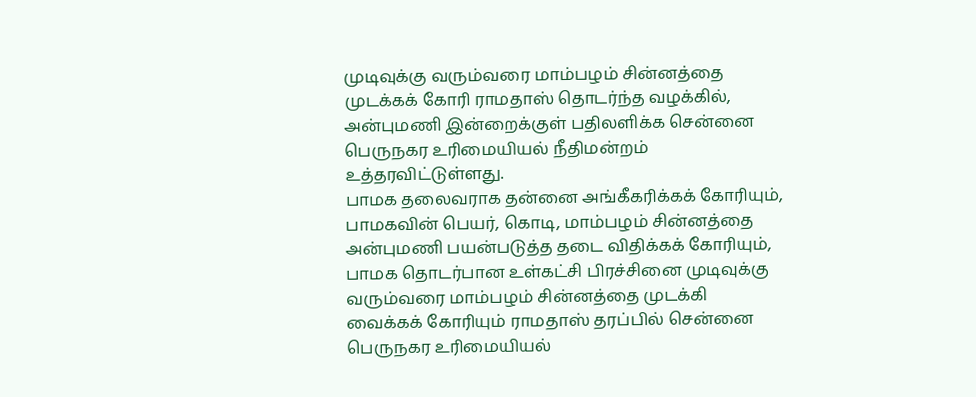முடிவுக்கு வரும்வரை மாம்பழம் சின்னத்தை முடக்கக் கோரி ராமதாஸ் தொடர்ந்த வழக்கில், அன்புமணி இன்றைக்குள் பதிலளிக்க சென்னை பெருநகர உரிமையியல் நீதிமன்றம் உத்தரவிட்டுள்ளது.
பாமக தலைவராக தன்னை அங்கீகரிக்கக் கோரியும், பாமகவின் பெயர், கொடி, மாம்பழம் சின்னத்தை அன்புமணி பயன்படுத்த தடை விதிக்கக் கோரியும், பாமக தொடர்பான உள்கட்சி பிரச்சினை முடிவுக்கு வரும்வரை மாம்பழம் சின்னத்தை முடக்கி வைக்கக் கோரியும் ராமதாஸ் தரப்பில் சென்னை பெருநகர உரிமையியல்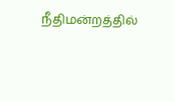நீதிமன்றத்தில்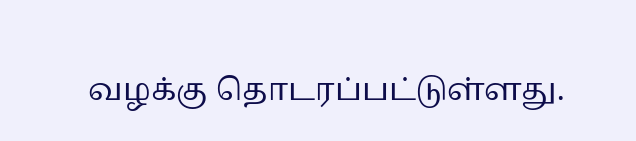வழக்கு தொடரப்பட்டுள்ளது.